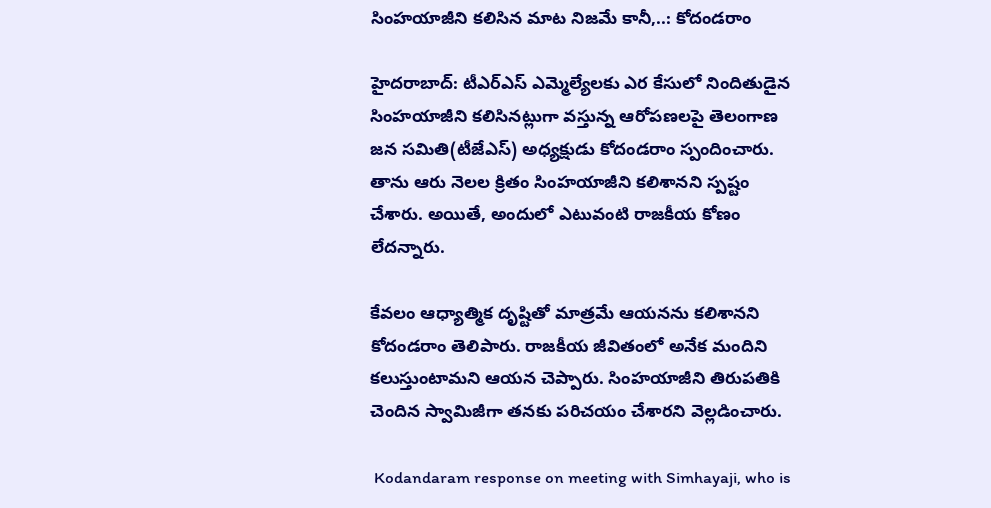సింహయాజీని కలిసిన మాట నిజమే కానీ,..: కోదండరాం

హైదరాబాద్: టీఎర్ఎస్ ఎమ్మెల్యేలకు ఎర కేసులో నిందితుడైన సింహయాజీని కలిసినట్లుగా వస్తున్న ఆరోపణలపై తెలంగాణ జన సమితి(టీజేఎస్) అధ్యక్షుడు కోదండరాం స్పందించారు. తాను ఆరు నెలల క్రితం సింహయాజీని కలిశానని స్పష్టం చేశారు. అయితే, అందులో ఎటువంటి రాజకీయ కోణం లేదన్నారు.

కేవలం ఆధ్యాత్మిక దృష్టితో మాత్రమే ఆయనను కలిశానని కోదండరాం తెలిపారు. రాజకీయ జీవితంలో అనేక మందిని కలుస్తుంటామని ఆయన చెప్పారు. సింహయాజీని తిరుపతికి చెందిన స్వామిజీగా తనకు పరిచయం చేశారని వెల్లడించారు.

 Kodandaram response on meeting with Simhayaji, who is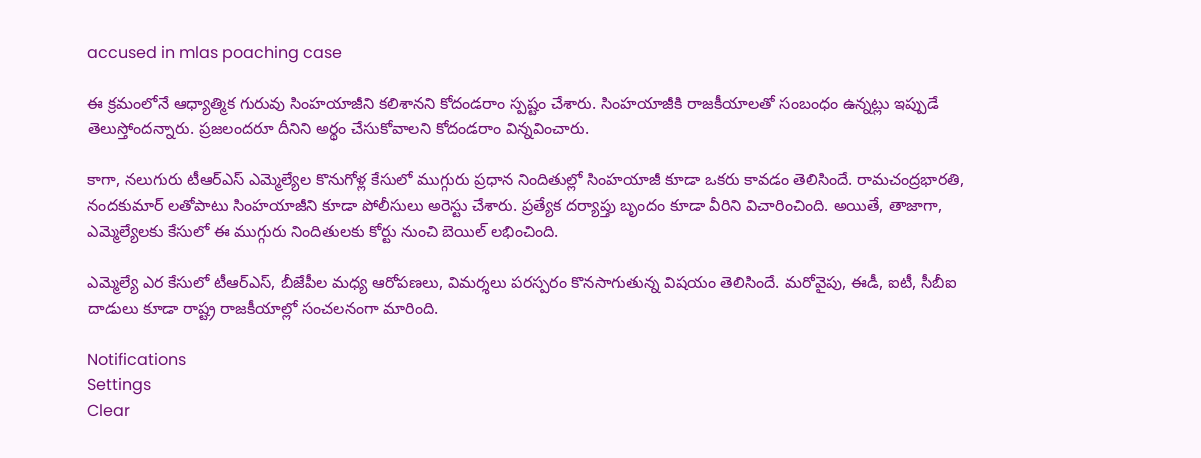accused in mlas poaching case

ఈ క్రమంలోనే ఆధ్యాత్మిక గురువు సింహయాజీని కలిశానని కోదండరాం స్పష్టం చేశారు. సింహయాజీకి రాజకీయాలతో సంబంధం ఉన్నట్లు ఇప్పుడే తెలుస్తోందన్నారు. ప్రజలందరూ దీనిని అర్థం చేసుకోవాలని కోదండరాం విన్నవించారు.

కాగా, నలుగురు టీఆర్ఎస్ ఎమ్మెల్యేల కొనుగోళ్ల కేసులో ముగ్గురు ప్రధాన నిందితుల్లో సింహయాజీ కూడా ఒకరు కావడం తెలిసిందే. రామచంద్రభారతి, నందకుమార్ లతోపాటు సింహయాజీని కూడా పోలీసులు అరెస్టు చేశారు. ప్రత్యేక దర్యాప్తు బృందం కూడా వీరిని విచారించింది. అయితే, తాజాగా, ఎమ్మెల్యేలకు కేసులో ఈ ముగ్గురు నిందితులకు కోర్టు నుంచి బెయిల్ లభించింది.

ఎమ్మెల్యే ఎర కేసులో టీఆర్ఎస్, బీజేపీల మధ్య ఆరోపణలు, విమర్శలు పరస్పరం కొనసాగుతున్న విషయం తెలిసిందే. మరోవైపు, ఈడీ, ఐటీ, సీబీఐ దాడులు కూడా రాష్ట్ర రాజకీయాల్లో సంచలనంగా మారింది.

Notifications
Settings
Clear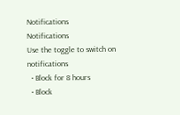Notifications
Notifications
Use the toggle to switch on notifications
  • Block for 8 hours
  • Block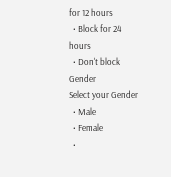for 12 hours
  • Block for 24 hours
  • Don't block
Gender
Select your Gender
  • Male
  • Female
  •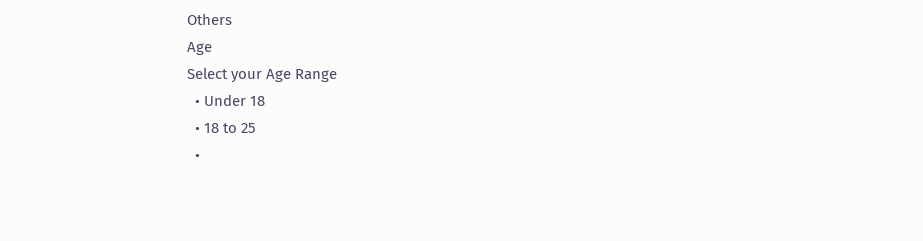Others
Age
Select your Age Range
  • Under 18
  • 18 to 25
  •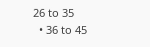26 to 35
  • 36 to 45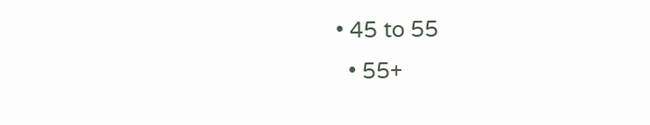• 45 to 55
  • 55+